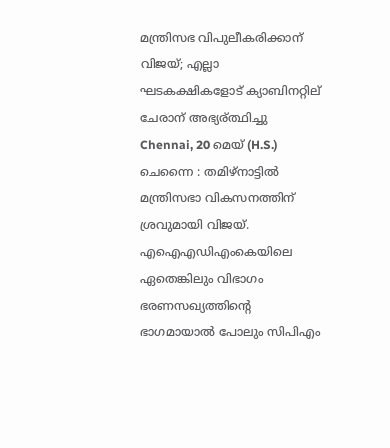മന്ത്രിസഭ വിപുലീകരിക്കാന് വിജയ്; എല്ലാ ഘടകക്ഷികളോട് ക്യാബിനറ്റില് ചേരാന് അഭ്യര്ത്ഥിച്ചു
Chennai, 20 മെയ് (H.S.) ചെന്നൈ : തമിഴ്നാട്ടില്‍ മന്ത്രിസഭാ വികസനത്തിന് ശ്രവുമായി വിജയ്. എഐഎഡിഎംകെയിലെ ഏതെങ്കിലും വിഭാഗം ഭരണസഖ്യത്തിന്റെ ഭാഗമായാല്‍ പോലും സിപിഎം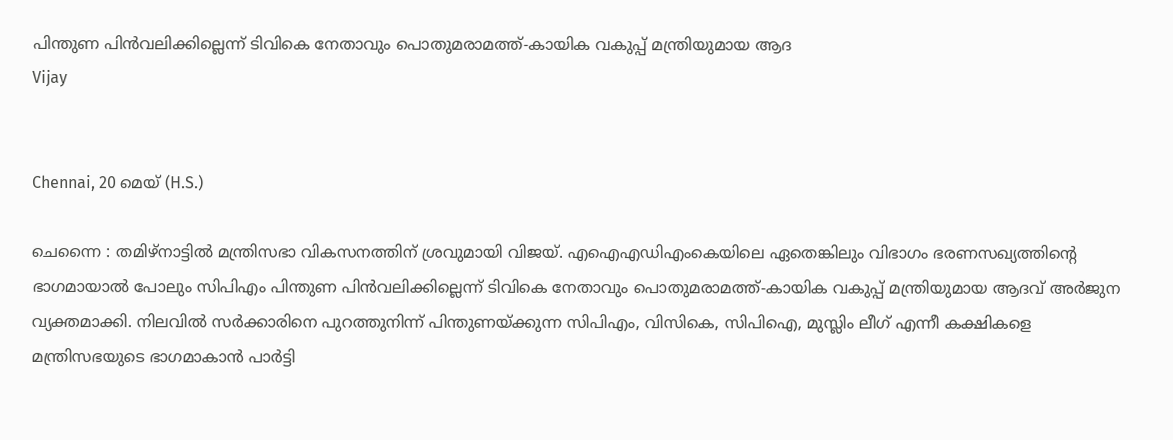പിന്തുണ പിന്‍വലിക്കില്ലെന്ന് ടിവികെ നേതാവും പൊതുമരാമത്ത്-കായിക വകുപ്പ് മന്ത്രിയുമായ ആദ
Vijay


Chennai, 20 മെയ് (H.S.)

ചെന്നൈ : തമിഴ്നാട്ടില്‍ മന്ത്രിസഭാ വികസനത്തിന് ശ്രവുമായി വിജയ്. എഐഎഡിഎംകെയിലെ ഏതെങ്കിലും വിഭാഗം ഭരണസഖ്യത്തിന്റെ ഭാഗമായാല്‍ പോലും സിപിഎം പിന്തുണ പിന്‍വലിക്കില്ലെന്ന് ടിവികെ നേതാവും പൊതുമരാമത്ത്-കായിക വകുപ്പ് മന്ത്രിയുമായ ആദവ് അര്‍ജുന വ്യക്തമാക്കി. നിലവില്‍ സര്‍ക്കാരിനെ പുറത്തുനിന്ന് പിന്തുണയ്ക്കുന്ന സിപിഎം, വിസികെ, സിപിഐ, മുസ്ലിം ലീഗ് എന്നീ കക്ഷികളെ മന്ത്രിസഭയുടെ ഭാഗമാകാന്‍ പാര്‍ട്ടി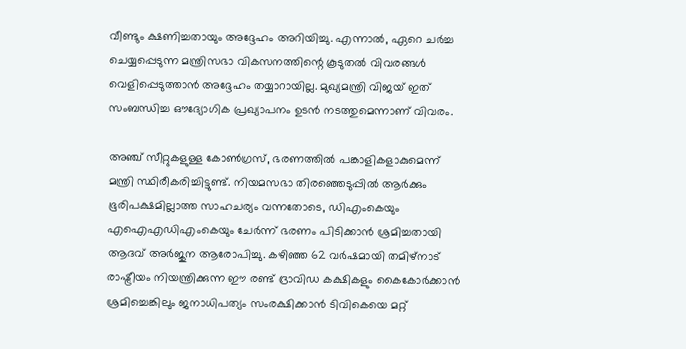വീണ്ടും ക്ഷണിച്ചതായും അദ്ദേഹം അറിയിച്ചു. എന്നാല്‍, ഏറെ ചര്‍ച്ച ചെയ്യപ്പെടുന്ന മന്ത്രിസഭാ വികസനത്തിന്റെ കൂടുതല്‍ വിവരങ്ങള്‍ വെളിപ്പെടുത്താന്‍ അദ്ദേഹം തയ്യാറായില്ല. മുഖ്യമന്ത്രി വിജയ് ഇത് സംബന്ധിച്ച ഔദ്യോഗിക പ്രഖ്യാപനം ഉടന്‍ നടത്തുമെന്നാണ് വിവരം.

അഞ്ച് സീറ്റുകളുള്ള കോണ്‍ഗ്രസ്, ഭരണത്തില്‍ പങ്കാളികളാകുമെന്ന് മന്ത്രി സ്ഥിരീകരിച്ചിട്ടുണ്ട്. നിയമസഭാ തിരഞ്ഞെടുപ്പില്‍ ആര്‍ക്കും ഭൂരിപക്ഷമില്ലാത്ത സാഹചര്യം വന്നതോടെ, ഡിഎംകെയും എഐഎഡിഎംകെയും ചേര്‍ന്ന് ഭരണം പിടിക്കാന്‍ ശ്രമിച്ചതായി ആദവ് അര്‍ജുന ആരോപിച്ചു. കഴിഞ്ഞ 62 വര്‍ഷമായി തമിഴ്നാട് രാഷ്ട്രീയം നിയന്ത്രിക്കുന്ന ഈ രണ്ട് ദ്രാവിഡ കക്ഷികളും കൈകോര്‍ക്കാന്‍ ശ്രമിച്ചെങ്കിലും ജനാധിപത്യം സംരക്ഷിക്കാന്‍ ടിവികെയെ മറ്റ്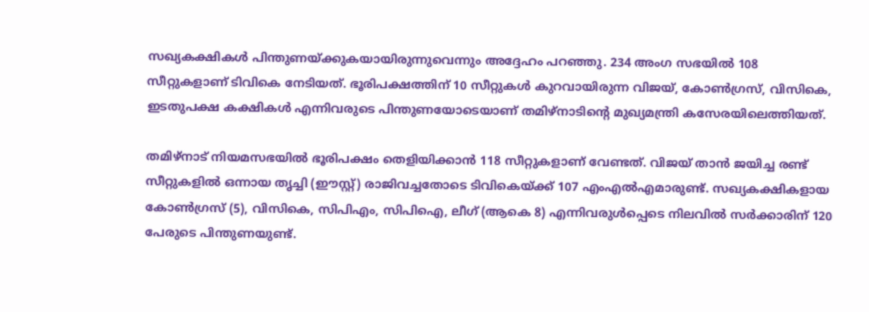സഖ്യകക്ഷികള്‍ പിന്തുണയ്ക്കുകയായിരുന്നുവെന്നും അദ്ദേഹം പറഞ്ഞു. 234 അംഗ സഭയില്‍ 108 സീറ്റുകളാണ് ടിവികെ നേടിയത്. ഭൂരിപക്ഷത്തിന് 10 സീറ്റുകള്‍ കുറവായിരുന്ന വിജയ്, കോണ്‍ഗ്രസ്, വിസികെ, ഇടതുപക്ഷ കക്ഷികള്‍ എന്നിവരുടെ പിന്തുണയോടെയാണ് തമിഴ്നാടിന്റെ മുഖ്യമന്ത്രി കസേരയിലെത്തിയത്.

തമിഴ്നാട് നിയമസഭയില്‍ ഭൂരിപക്ഷം തെളിയിക്കാന്‍ 118 സീറ്റുകളാണ് വേണ്ടത്. വിജയ് താന്‍ ജയിച്ച രണ്ട് സീറ്റുകളില്‍ ഒന്നായ തൃച്ചി (ഈസ്റ്റ്) രാജിവച്ചതോടെ ടിവികെയ്ക്ക് 107 എംഎല്‍എമാരുണ്ട്. സഖ്യകക്ഷികളായ കോണ്‍ഗ്രസ് (5), വിസികെ, സിപിഎം, സിപിഐ, ലീഗ് (ആകെ 8) എന്നിവരുള്‍പ്പെടെ നിലവില്‍ സര്‍ക്കാരിന് 120 പേരുടെ പിന്തുണയുണ്ട്.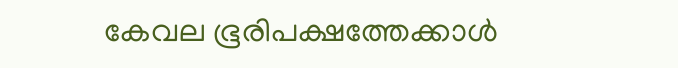കേവല ഭൂരിപക്ഷത്തേക്കാള്‍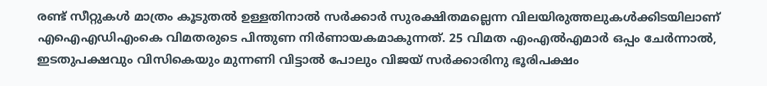രണ്ട് സീറ്റുകള്‍ മാത്രം കൂടുതല്‍ ഉള്ളതിനാല്‍ സര്‍ക്കാര്‍ സുരക്ഷിതമല്ലെന്ന വിലയിരുത്തലുകള്‍ക്കിടയിലാണ് എഐഎഡിഎംകെ വിമതരുടെ പിന്തുണ നിര്‍ണായകമാകുന്നത്. 25 വിമത എംഎല്‍എമാര്‍ ഒപ്പം ചേര്‍ന്നാല്‍, ഇടതുപക്ഷവും വിസികെയും മുന്നണി വിട്ടാല്‍ പോലും വിജയ് സര്‍ക്കാരിനു ഭൂരിപക്ഷം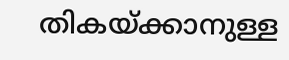തികയ്ക്കാനുള്ള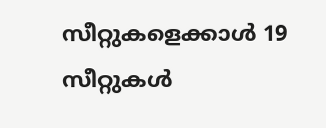സീറ്റുകളെക്കാള്‍ 19 സീറ്റുകള്‍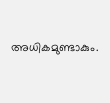അധികമുണ്ടാകും.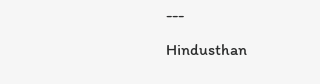---

Hindusthan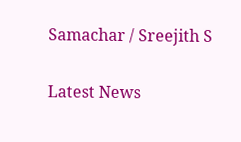Samachar / Sreejith S


Latest News